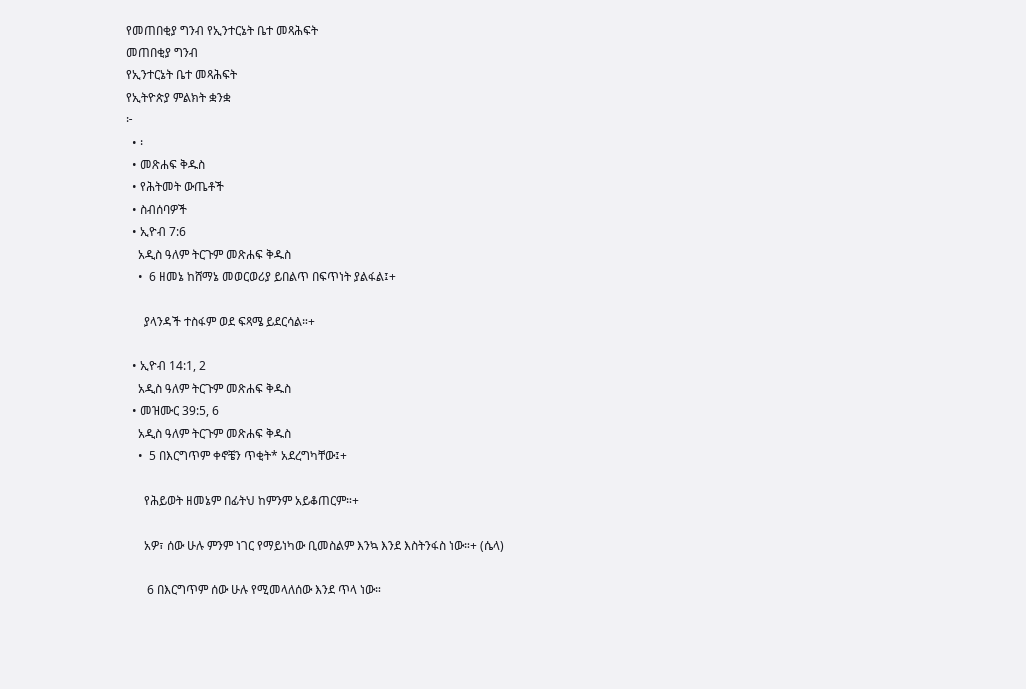የመጠበቂያ ግንብ የኢንተርኔት ቤተ መጻሕፍት
መጠበቂያ ግንብ
የኢንተርኔት ቤተ መጻሕፍት
የኢትዮጵያ ምልክት ቋንቋ
፦
  • ፡
  • መጽሐፍ ቅዱስ
  • የሕትመት ውጤቶች
  • ስብሰባዎች
  • ኢዮብ 7:6
    አዲስ ዓለም ትርጉም መጽሐፍ ቅዱስ
    •  6 ዘመኔ ከሸማኔ መወርወሪያ ይበልጥ በፍጥነት ያልፋል፤+

      ያላንዳች ተስፋም ወደ ፍጻሜ ይደርሳል።+

  • ኢዮብ 14:1, 2
    አዲስ ዓለም ትርጉም መጽሐፍ ቅዱስ
  • መዝሙር 39:5, 6
    አዲስ ዓለም ትርጉም መጽሐፍ ቅዱስ
    •  5 በእርግጥም ቀኖቼን ጥቂት* አደረግካቸው፤+

      የሕይወት ዘመኔም በፊትህ ከምንም አይቆጠርም።+

      አዎ፣ ሰው ሁሉ ምንም ነገር የማይነካው ቢመስልም እንኳ እንደ እስትንፋስ ነው።+ (ሴላ)

       6 በእርግጥም ሰው ሁሉ የሚመላለሰው እንደ ጥላ ነው።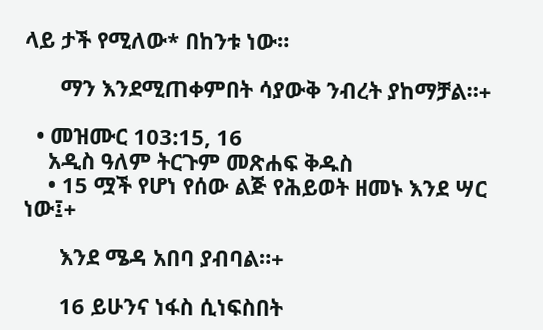ላይ ታች የሚለው* በከንቱ ነው።

      ማን እንደሚጠቀምበት ሳያውቅ ንብረት ያከማቻል።+

  • መዝሙር 103:15, 16
    አዲስ ዓለም ትርጉም መጽሐፍ ቅዱስ
    • 15 ሟች የሆነ የሰው ልጅ የሕይወት ዘመኑ እንደ ሣር ነው፤+

      እንደ ሜዳ አበባ ያብባል።+

      16 ይሁንና ነፋስ ሲነፍስበት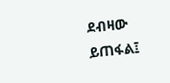ደብዛው ይጠፋል፤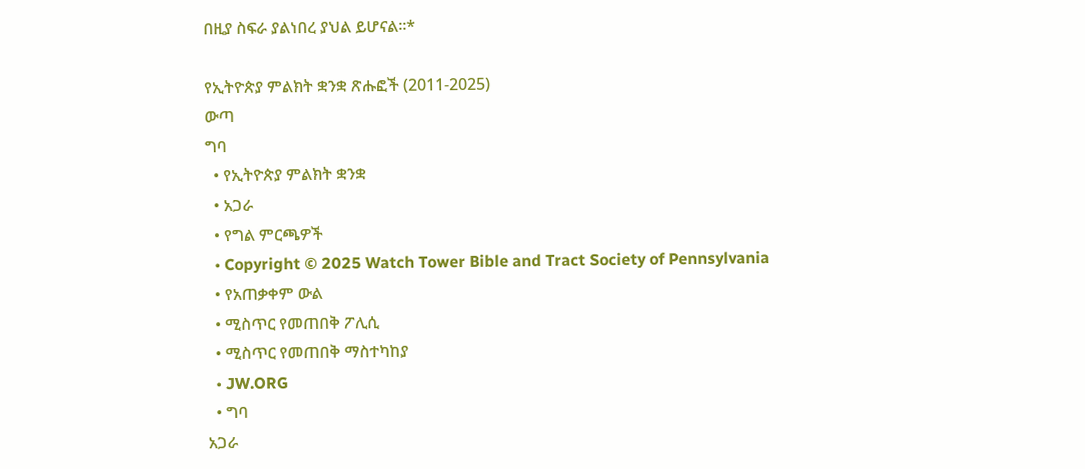በዚያ ስፍራ ያልነበረ ያህል ይሆናል።*

የኢትዮጵያ ምልክት ቋንቋ ጽሑፎች (2011-2025)
ውጣ
ግባ
  • የኢትዮጵያ ምልክት ቋንቋ
  • አጋራ
  • የግል ምርጫዎች
  • Copyright © 2025 Watch Tower Bible and Tract Society of Pennsylvania
  • የአጠቃቀም ውል
  • ሚስጥር የመጠበቅ ፖሊሲ
  • ሚስጥር የመጠበቅ ማስተካከያ
  • JW.ORG
  • ግባ
አጋራ